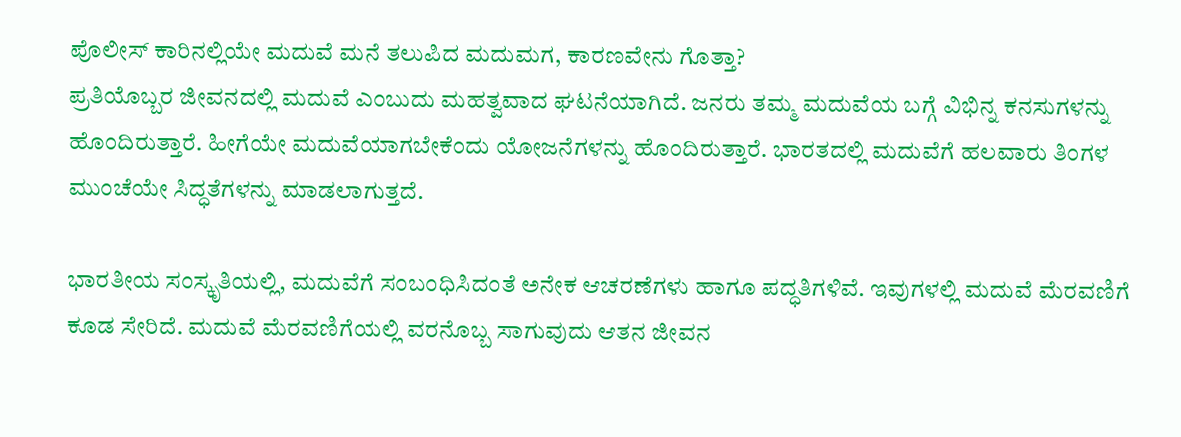ಪೊಲೀಸ್ ಕಾರಿನಲ್ಲಿಯೇ ಮದುವೆ ಮನೆ ತಲುಪಿದ ಮದುಮಗ, ಕಾರಣವೇನು ಗೊತ್ತಾ?
ಪ್ರತಿಯೊಬ್ಬರ ಜೀವನದಲ್ಲಿ ಮದುವೆ ಎಂಬುದು ಮಹತ್ವವಾದ ಘಟನೆಯಾಗಿದೆ. ಜನರು ತಮ್ಮ ಮದುವೆಯ ಬಗ್ಗೆ ವಿಭಿನ್ನ ಕನಸುಗಳನ್ನು ಹೊಂದಿರುತ್ತಾರೆ. ಹೀಗೆಯೇ ಮದುವೆಯಾಗಬೇಕೆಂದು ಯೋಜನೆಗಳನ್ನು ಹೊಂದಿರುತ್ತಾರೆ. ಭಾರತದಲ್ಲಿ ಮದುವೆಗೆ ಹಲವಾರು ತಿಂಗಳ ಮುಂಚೆಯೇ ಸಿದ್ಧತೆಗಳನ್ನು ಮಾಡಲಾಗುತ್ತದೆ.

ಭಾರತೀಯ ಸಂಸ್ಕೃತಿಯಲ್ಲಿ, ಮದುವೆಗೆ ಸಂಬಂಧಿಸಿದಂತೆ ಅನೇಕ ಆಚರಣೆಗಳು ಹಾಗೂ ಪದ್ಧತಿಗಳಿವೆ. ಇವುಗಳಲ್ಲಿ ಮದುವೆ ಮೆರವಣಿಗೆ ಕೂಡ ಸೇರಿದೆ. ಮದುವೆ ಮೆರವಣಿಗೆಯಲ್ಲಿ ವರನೊಬ್ಬ ಸಾಗುವುದು ಆತನ ಜೀವನ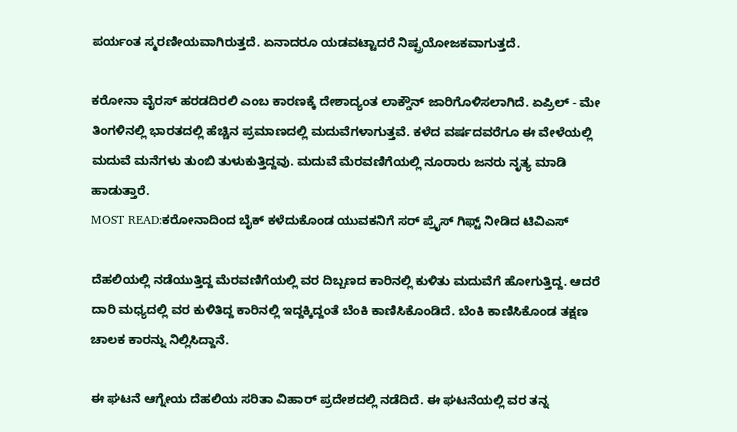ಪರ್ಯಂತ ಸ್ಮರಣೀಯವಾಗಿರುತ್ತದೆ. ಏನಾದರೂ ಯಡವಟ್ಟಾದರೆ ನಿಷ್ಪ್ರಯೋಜಕವಾಗುತ್ತದೆ.

ಕರೋನಾ ವೈರಸ್ ಹರಡದಿರಲಿ ಎಂಬ ಕಾರಣಕ್ಕೆ ದೇಶಾದ್ಯಂತ ಲಾಕ್ಡೌನ್ ಜಾರಿಗೊಳಿಸಲಾಗಿದೆ. ಏಪ್ರಿಲ್ - ಮೇ ತಿಂಗಳಿನಲ್ಲಿ ಭಾರತದಲ್ಲಿ ಹೆಚ್ಚಿನ ಪ್ರಮಾಣದಲ್ಲಿ ಮದುವೆಗಳಾಗುತ್ತವೆ. ಕಳೆದ ವರ್ಷದವರೆಗೂ ಈ ವೇಳೆಯಲ್ಲಿ ಮದುವೆ ಮನೆಗಳು ತುಂಬಿ ತುಳುಕುತ್ತಿದ್ದವು. ಮದುವೆ ಮೆರವಣಿಗೆಯಲ್ಲಿ ನೂರಾರು ಜನರು ನೃತ್ಯ ಮಾಡಿ ಹಾಡುತ್ತಾರೆ.
MOST READ:ಕರೋನಾದಿಂದ ಬೈಕ್ ಕಳೆದುಕೊಂಡ ಯುವಕನಿಗೆ ಸರ್ ಪ್ರೈಸ್ ಗಿಫ್ಟ್ ನೀಡಿದ ಟಿವಿಎಸ್

ದೆಹಲಿಯಲ್ಲಿ ನಡೆಯುತ್ತಿದ್ದ ಮೆರವಣಿಗೆಯಲ್ಲಿ ವರ ದಿಬ್ಬಣದ ಕಾರಿನಲ್ಲಿ ಕುಳಿತು ಮದುವೆಗೆ ಹೋಗುತ್ತಿದ್ದ. ಆದರೆ ದಾರಿ ಮಧ್ಯದಲ್ಲಿ ವರ ಕುಳಿತಿದ್ದ ಕಾರಿನಲ್ಲಿ ಇದ್ದಕ್ಕಿದ್ದಂತೆ ಬೆಂಕಿ ಕಾಣಿಸಿಕೊಂಡಿದೆ. ಬೆಂಕಿ ಕಾಣಿಸಿಕೊಂಡ ತಕ್ಷಣ ಚಾಲಕ ಕಾರನ್ನು ನಿಲ್ಲಿಸಿದ್ದಾನೆ.

ಈ ಘಟನೆ ಆಗ್ನೇಯ ದೆಹಲಿಯ ಸರಿತಾ ವಿಹಾರ್ ಪ್ರದೇಶದಲ್ಲಿ ನಡೆದಿದೆ. ಈ ಘಟನೆಯಲ್ಲಿ ವರ ತನ್ನ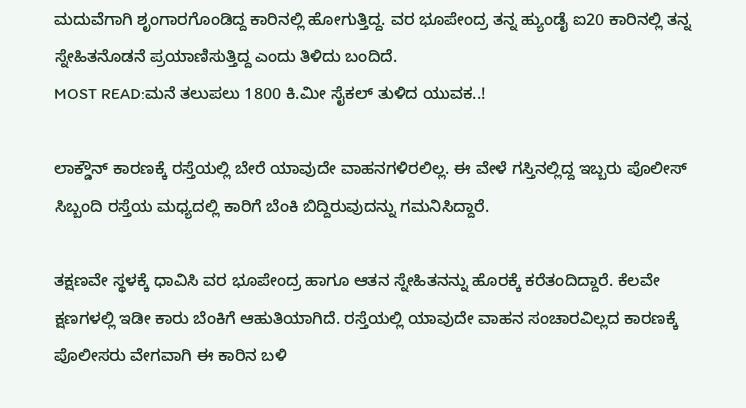ಮದುವೆಗಾಗಿ ಶೃಂಗಾರಗೊಂಡಿದ್ದ ಕಾರಿನಲ್ಲಿ ಹೋಗುತ್ತಿದ್ದ. ವರ ಭೂಪೇಂದ್ರ ತನ್ನ ಹ್ಯುಂಡೈ ಐ20 ಕಾರಿನಲ್ಲಿ ತನ್ನ ಸ್ನೇಹಿತನೊಡನೆ ಪ್ರಯಾಣಿಸುತ್ತಿದ್ದ ಎಂದು ತಿಳಿದು ಬಂದಿದೆ.
MOST READ:ಮನೆ ತಲುಪಲು 1800 ಕಿ.ಮೀ ಸೈಕಲ್ ತುಳಿದ ಯುವಕ..!

ಲಾಕ್ಡೌನ್ ಕಾರಣಕ್ಕೆ ರಸ್ತೆಯಲ್ಲಿ ಬೇರೆ ಯಾವುದೇ ವಾಹನಗಳಿರಲಿಲ್ಲ. ಈ ವೇಳೆ ಗಸ್ತಿನಲ್ಲಿದ್ದ ಇಬ್ಬರು ಪೊಲೀಸ್ ಸಿಬ್ಬಂದಿ ರಸ್ತೆಯ ಮಧ್ಯದಲ್ಲಿ ಕಾರಿಗೆ ಬೆಂಕಿ ಬಿದ್ದಿರುವುದನ್ನು ಗಮನಿಸಿದ್ದಾರೆ.

ತಕ್ಷಣವೇ ಸ್ಥಳಕ್ಕೆ ಧಾವಿಸಿ ವರ ಭೂಪೇಂದ್ರ ಹಾಗೂ ಆತನ ಸ್ನೇಹಿತನನ್ನು ಹೊರಕ್ಕೆ ಕರೆತಂದಿದ್ದಾರೆ. ಕೆಲವೇ ಕ್ಷಣಗಳಲ್ಲಿ ಇಡೀ ಕಾರು ಬೆಂಕಿಗೆ ಆಹುತಿಯಾಗಿದೆ. ರಸ್ತೆಯಲ್ಲಿ ಯಾವುದೇ ವಾಹನ ಸಂಚಾರವಿಲ್ಲದ ಕಾರಣಕ್ಕೆ ಪೊಲೀಸರು ವೇಗವಾಗಿ ಈ ಕಾರಿನ ಬಳಿ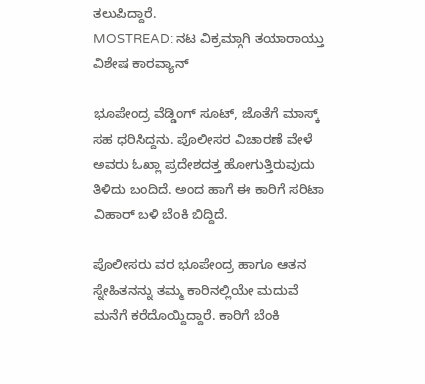ತಲುಪಿದ್ದಾರೆ.
MOSTREAD: ನಟ ವಿಕ್ರಮ್ಗಾಗಿ ತಯಾರಾಯ್ತು ವಿಶೇಷ ಕಾರವ್ಯಾನ್

ಭೂಪೇಂದ್ರ ವೆಡ್ಡಿಂಗ್ ಸೂಟ್, ಜೊತೆಗೆ ಮಾಸ್ಕ್ ಸಹ ಧರಿಸಿದ್ದನು. ಪೊಲೀಸರ ವಿಚಾರಣೆ ವೇಳೆ ಅವರು ಓಖ್ಲಾ ಪ್ರದೇಶದತ್ತ ಹೋಗುತ್ತಿರುವುದು ತಿಳಿದು ಬಂದಿದೆ. ಅಂದ ಹಾಗೆ ಈ ಕಾರಿಗೆ ಸರಿಟಾ ವಿಹಾರ್ ಬಳಿ ಬೆಂಕಿ ಬಿದ್ದಿದೆ.

ಪೊಲೀಸರು ವರ ಭೂಪೇಂದ್ರ ಹಾಗೂ ಆತನ ಸ್ನೇಹಿತನನ್ನು ತಮ್ಮ ಕಾರಿನಲ್ಲಿಯೇ ಮದುವೆ ಮನೆಗೆ ಕರೆದೊಯ್ದಿದ್ದಾರೆ. ಕಾರಿಗೆ ಬೆಂಕಿ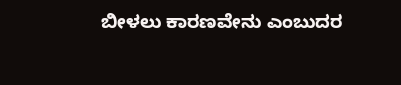ಬೀಳಲು ಕಾರಣವೇನು ಎಂಬುದರ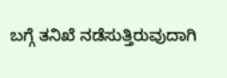ಬಗ್ಗೆ ತನಿಖೆ ನಡೆಸುತ್ತಿರುವುದಾಗಿ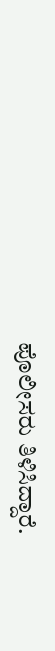ಪೊಲೀಸರು ತಿಳಿಸಿದ್ದಾರೆ.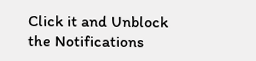Click it and Unblock the Notifications